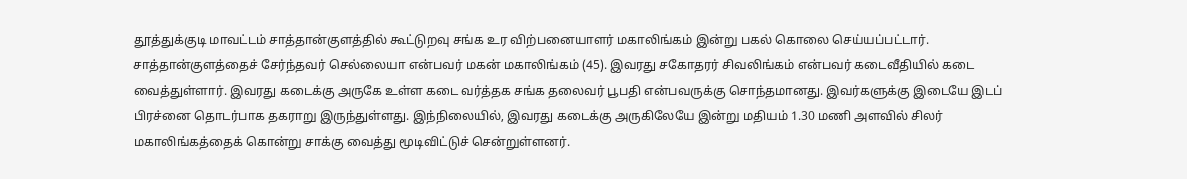தூத்துக்குடி மாவட்டம் சாத்தான்குளத்தில் கூட்டுறவு சங்க உர விற்பனையாளர் மகாலிங்கம் இன்று பகல் கொலை செய்யப்பட்டார்.
சாத்தான்குளத்தைச் சேர்ந்தவர் செல்லையா என்பவர் மகன் மகாலிங்கம் (45). இவரது சகோதரர் சிவலிங்கம் என்பவர் கடைவீதியில் கடை வைத்துள்ளார். இவரது கடைக்கு அருகே உள்ள கடை வர்த்தக சங்க தலைவர் பூபதி என்பவருக்கு சொந்தமானது. இவர்களுக்கு இடையே இடப் பிரச்னை தொடர்பாக தகராறு இருந்துள்ளது. இந்நிலையில், இவரது கடைக்கு அருகிலேயே இன்று மதியம் 1.30 மணி அளவில் சிலர் மகாலிங்கத்தைக் கொன்று சாக்கு வைத்து மூடிவிட்டுச் சென்றுள்ளனர்.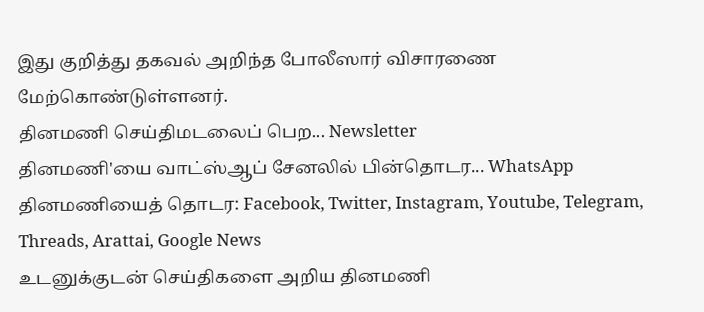இது குறித்து தகவல் அறிந்த போலீஸார் விசாரணை மேற்கொண்டுள்ளனர்.
தினமணி செய்திமடலைப் பெற... Newsletter
தினமணி'யை வாட்ஸ்ஆப் சேனலில் பின்தொடர... WhatsApp
தினமணியைத் தொடர: Facebook, Twitter, Instagram, Youtube, Telegram, Threads, Arattai, Google News
உடனுக்குடன் செய்திகளை அறிய தினமணி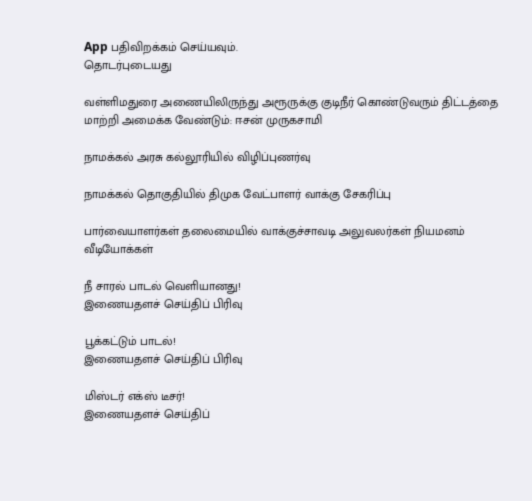App பதிவிறக்கம் செய்யவும்.
தொடர்புடையது

வள்ளிமதுரை அணையிலிருந்து அரூருக்கு குடிநீர் கொண்டுவரும் திட்டத்தை மாற்றி அமைக்க வேண்டும்: ஈசன் முருகசாமி

நாமக்கல் அரசு கல்லூரியில் விழிப்புணர்வு

நாமக்கல் தொகுதியில் திமுக வேட்பாளர் வாக்கு சேகரிப்பு

பார்வையாளர்கள் தலைமையில் வாக்குச்சாவடி அலுவலர்கள் நியமனம்
வீடியோக்கள்

நீ சாரல் பாடல் வெளியானது!
இணையதளச் செய்திப் பிரிவு

பூக்கட்டும் பாடல்!
இணையதளச் செய்திப் பிரிவு

மிஸ்டர் எக்ஸ் டீசர்!
இணையதளச் செய்திப்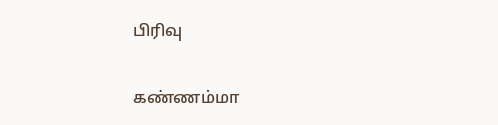பிரிவு

கண்ணம்மா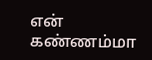என் கண்ணம்மா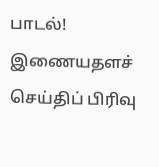பாடல்!
இணையதளச் செய்திப் பிரிவு